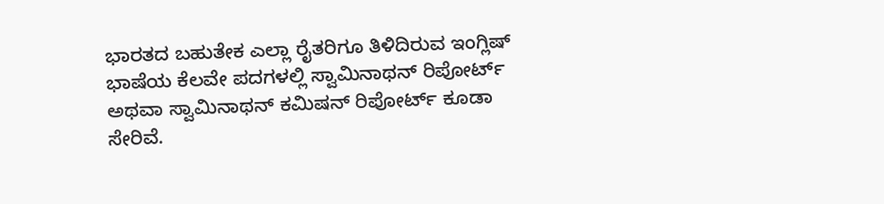ಭಾರತದ ಬಹುತೇಕ ಎಲ್ಲಾ ರೈತರಿಗೂ ತಿಳಿದಿರುವ ಇಂಗ್ಲಿಷ್ ಭಾಷೆಯ ಕೆಲವೇ ಪದಗಳಲ್ಲಿ ಸ್ವಾಮಿನಾಥನ್ ರಿಪೋರ್ಟ್ ಅಥವಾ ಸ್ವಾಮಿನಾಥನ್ ಕಮಿಷನ್ ರಿಪೋರ್ಟ್ ಕೂಡಾ ಸೇರಿವೆ.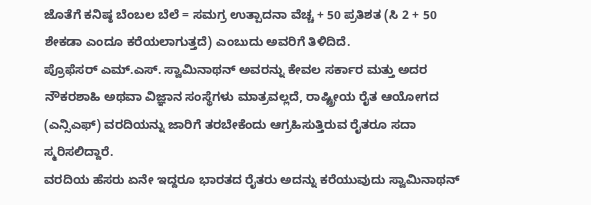ಜೊತೆಗೆ ಕನಿಷ್ಠ ಬೆಂಬಲ ಬೆಲೆ = ಸಮಗ್ರ ಉತ್ಪಾದನಾ ವೆಚ್ಚ + 50 ಪ್ರತಿಶತ (ಸಿ 2 + 50 ಶೇಕಡಾ ಎಂದೂ ಕರೆಯಲಾಗುತ್ತದೆ) ಎಂಬುದು ಅವರಿಗೆ ತಿಳಿದಿದೆ.
ಪ್ರೊಫೆಸರ್ ಎಮ್.ಎಸ್. ಸ್ವಾಮಿನಾಥನ್ ಅವರನ್ನು ಕೇವಲ ಸರ್ಕಾರ ಮತ್ತು ಅದರ ನೌಕರಶಾಹಿ ಅಥವಾ ವಿಜ್ಞಾನ ಸಂಸ್ಥೆಗಳು ಮಾತ್ರವಲ್ಲದೆ, ರಾಷ್ಟ್ರೀಯ ರೈತ ಆಯೋಗದ (ಎನ್ಸಿಎಫ್) ವರದಿಯನ್ನು ಜಾರಿಗೆ ತರಬೇಕೆಂದು ಆಗ್ರಹಿಸುತ್ತಿರುವ ರೈತರೂ ಸದಾ ಸ್ಮರಿಸಲಿದ್ದಾರೆ.
ವರದಿಯ ಹೆಸರು ಏನೇ ಇದ್ದರೂ ಭಾರತದ ರೈತರು ಅದನ್ನು ಕರೆಯುವುದು ಸ್ವಾಮಿನಾಥನ್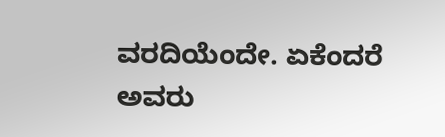ವರದಿಯೆಂದೇ. ಏಕೆಂದರೆ ಅವರು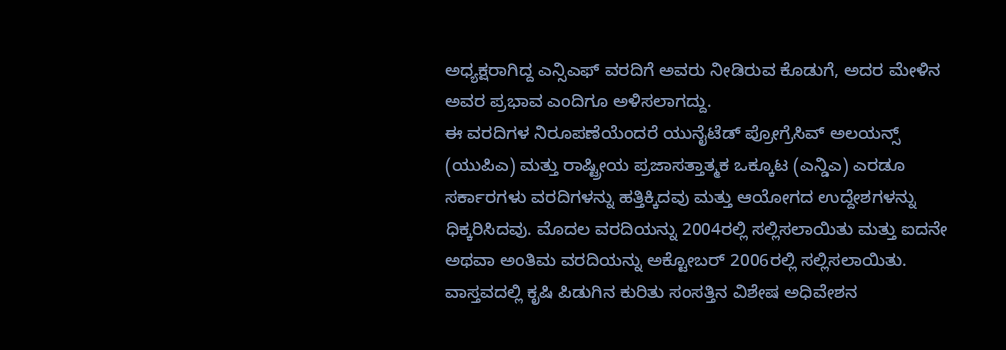ಅಧ್ಯಕ್ಷರಾಗಿದ್ದ ಎನ್ಸಿಎಫ್ ವರದಿಗೆ ಅವರು ನೀಡಿರುವ ಕೊಡುಗೆ, ಅದರ ಮೇಳಿನ ಅವರ ಪ್ರಭಾವ ಎಂದಿಗೂ ಅಳಿಸಲಾಗದ್ದು.
ಈ ವರದಿಗಳ ನಿರೂಪಣೆಯೆಂದರೆ ಯುನೈಟೆಡ್ ಪ್ರೋಗ್ರೆಸಿವ್ ಅಲಯನ್ಸ್ (ಯುಪಿಎ) ಮತ್ತು ರಾಷ್ಟ್ರೀಯ ಪ್ರಜಾಸತ್ತಾತ್ಮಕ ಒಕ್ಕೂಟ (ಎನ್ಡಿಎ) ಎರಡೂ ಸರ್ಕಾರಗಳು ವರದಿಗಳನ್ನು ಹತ್ತಿಕ್ಕಿದವು ಮತ್ತು ಆಯೋಗದ ಉದ್ದೇಶಗಳನ್ನು ಧಿಕ್ಕರಿಸಿದವು. ಮೊದಲ ವರದಿಯನ್ನು 2004ರಲ್ಲಿ ಸಲ್ಲಿಸಲಾಯಿತು ಮತ್ತು ಐದನೇ ಅಥವಾ ಅಂತಿಮ ವರದಿಯನ್ನು ಅಕ್ಟೋಬರ್ 2006ರಲ್ಲಿ ಸಲ್ಲಿಸಲಾಯಿತು. ವಾಸ್ತವದಲ್ಲಿ ಕೃಷಿ ಪಿಡುಗಿನ ಕುರಿತು ಸಂಸತ್ತಿನ ವಿಶೇಷ ಅಧಿವೇಶನ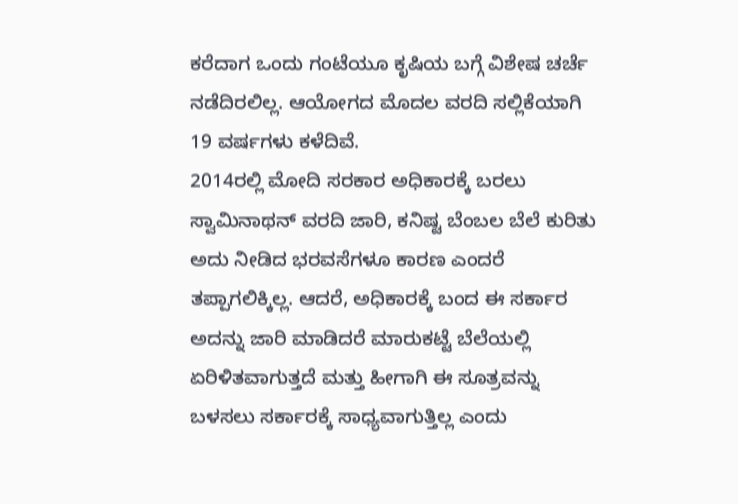ಕರೆದಾಗ ಒಂದು ಗಂಟೆಯೂ ಕೃಷಿಯ ಬಗ್ಗೆ ವಿಶೇಷ ಚರ್ಚೆ ನಡೆದಿರಲಿಲ್ಲ. ಆಯೋಗದ ಮೊದಲ ವರದಿ ಸಲ್ಲಿಕೆಯಾಗಿ 19 ವರ್ಷಗಳು ಕಳೆದಿವೆ.
2014ರಲ್ಲಿ ಮೋದಿ ಸರಕಾರ ಅಧಿಕಾರಕ್ಕೆ ಬರಲು ಸ್ವಾಮಿನಾಥನ್ ವರದಿ ಜಾರಿ, ಕನಿಷ್ಟ ಬೆಂಬಲ ಬೆಲೆ ಕುರಿತು ಅದು ನೀಡಿದ ಭರವಸೆಗಳೂ ಕಾರಣ ಎಂದರೆ ತಪ್ಪಾಗಲಿಕ್ಕಿಲ್ಲ. ಆದರೆ, ಅಧಿಕಾರಕ್ಕೆ ಬಂದ ಈ ಸರ್ಕಾರ ಅದನ್ನು ಜಾರಿ ಮಾಡಿದರೆ ಮಾರುಕಟ್ಟೆ ಬೆಲೆಯಲ್ಲಿ ಏರಿಳಿತವಾಗುತ್ತದೆ ಮತ್ತು ಹೀಗಾಗಿ ಈ ಸೂತ್ರವನ್ನು ಬಳಸಲು ಸರ್ಕಾರಕ್ಕೆ ಸಾಧ್ಯವಾಗುತ್ತಿಲ್ಲ ಎಂದು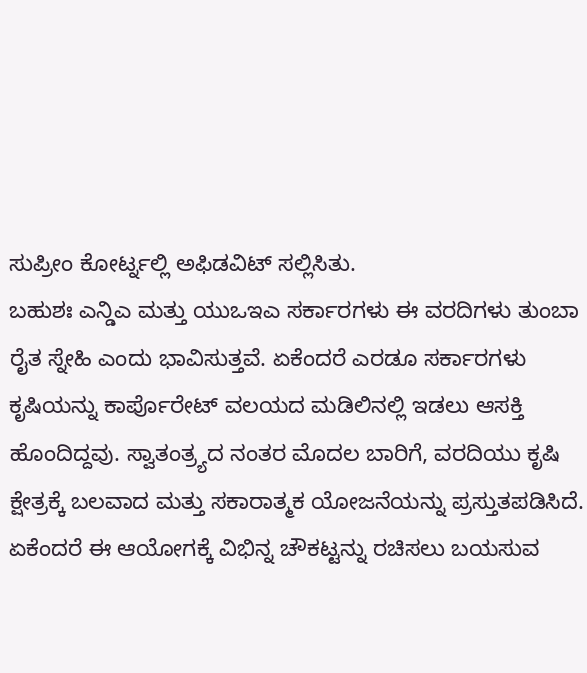ಸುಪ್ರೀಂ ಕೋರ್ಟ್ನಲ್ಲಿ ಅಫಿಡವಿಟ್ ಸಲ್ಲಿಸಿತು.
ಬಹುಶಃ ಎನ್ಡಿಎ ಮತ್ತು ಯುಒಇಎ ಸರ್ಕಾರಗಳು ಈ ವರದಿಗಳು ತುಂಬಾ ರೈತ ಸ್ನೇಹಿ ಎಂದು ಭಾವಿಸುತ್ತವೆ. ಏಕೆಂದರೆ ಎರಡೂ ಸರ್ಕಾರಗಳು ಕೃಷಿಯನ್ನು ಕಾರ್ಪೊರೇಟ್ ವಲಯದ ಮಡಿಲಿನಲ್ಲಿ ಇಡಲು ಆಸಕ್ತಿ ಹೊಂದಿದ್ದವು. ಸ್ವಾತಂತ್ರ್ಯದ ನಂತರ ಮೊದಲ ಬಾರಿಗೆ, ವರದಿಯು ಕೃಷಿ ಕ್ಷೇತ್ರಕ್ಕೆ ಬಲವಾದ ಮತ್ತು ಸಕಾರಾತ್ಮಕ ಯೋಜನೆಯನ್ನು ಪ್ರಸ್ತುತಪಡಿಸಿದೆ. ಏಕೆಂದರೆ ಈ ಆಯೋಗಕ್ಕೆ ವಿಭಿನ್ನ ಚೌಕಟ್ಟನ್ನು ರಚಿಸಲು ಬಯಸುವ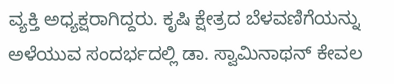ವ್ಯಕ್ತಿ ಅಧ್ಯಕ್ಷರಾಗಿದ್ದರು. ಕೃಷಿ ಕ್ಷೇತ್ರದ ಬೆಳವಣಿಗೆಯನ್ನು ಅಳೆಯುವ ಸಂದರ್ಭದಲ್ಲಿ ಡಾ. ಸ್ವಾಮಿನಾಥನ್ ಕೇವಲ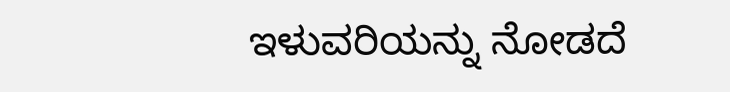ಇಳುವರಿಯನ್ನು ನೋಡದೆ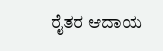ರೈತರ ಆದಾಯ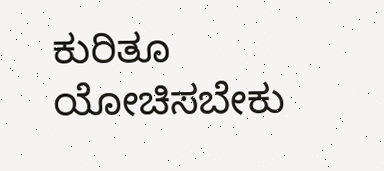ಕುರಿತೂ ಯೋಚಿಸಬೇಕು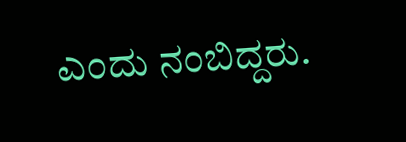ಎಂದು ನಂಬಿದ್ದರು.